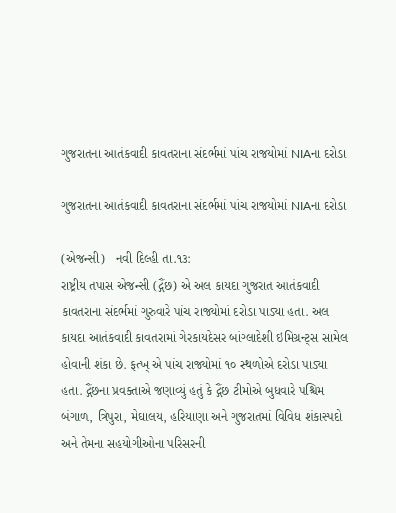ગુજરાતના આતંકવાદી કાવતરાના સંદર્ભમાં પાંચ રાજયોમાં NIAના દરોડા

ગુજરાતના આતંકવાદી કાવતરાના સંદર્ભમાં પાંચ રાજયોમાં NIAના દરોડા

(એજન્સી)   નવી દિલ્હી તા.૧૩:
રાષ્ટ્રીય તપાસ એજન્સી (દ્ગૈંછ) એ અલ કાયદા ગુજરાત આતંકવાદી કાવતરાના સંદર્ભમાં ગુરુવારે પાંચ રાજ્યોમાં દરોડા પાડ્યા હતા. અલ કાયદા આતંકવાદી કાવતરામાં ગેરકાયદેસર બાંગ્લાદેશી ઇમિગ્રન્ટ્સ સામેલ હોવાની શંકા છે. ફત્ખ્ એ પાંચ રાજ્યોમાં ૧૦ સ્થળોએ દરોડા પાડ્યા હતા. દ્ગૈંછના પ્રવક્તાએ જણાવ્યું હતું કે દ્ગૈંછ ટીમોએ બુધવારે પશ્ચિમ બંગાળ, ત્રિપુરા, મેઘાલય, હરિયાણા અને ગુજરાતમાં વિવિધ શંકાસ્પદો અને તેમના સહયોગીઓના પરિસરની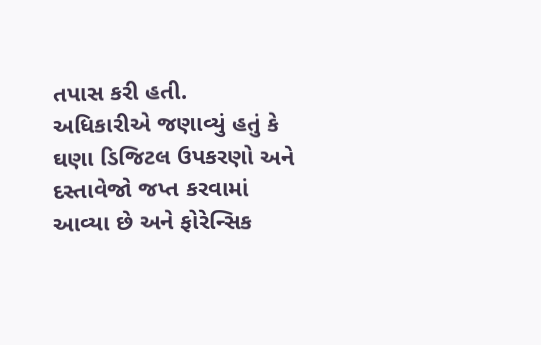તપાસ કરી હતી.
અધિકારીએ જણાવ્યું હતું કે ઘણા ડિજિટલ ઉપકરણો અને દસ્તાવેજો જપ્ત કરવામાં આવ્યા છે અને ફોરેન્સિક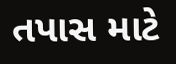તપાસ માટે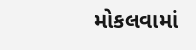મોકલવામાં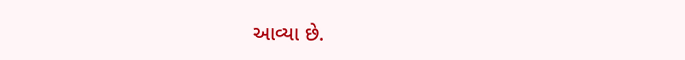આવ્યા છે.